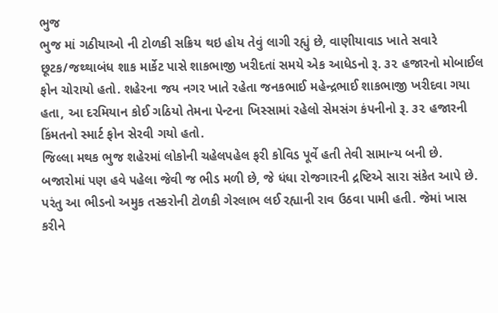ભુજ
ભુજ માં ગઠીયાઓ ની ટોળકી સક્રિય થઇ હોય તેવું લાગી રહ્યું છે, વાણીયાવાડ ખાતે સવારે છૂટક/જથ્થાબંધ શાક માર્કેટ પાસે શાકભાજી ખરીદતાં સમયે એક આધેડનો રૂ. ૩૨ હજારનો મોબાઈલ ફોન ચોરાયો હતો. શહેરના જય નગર ખાતે રહેતા જનકભાઈ મહેન્દ્રભાઈ શાકભાજી ખરીદવા ગયા હતા, આ દરમિયાન કોઈ ગઠિયો તેમના પેન્ટના ખિસ્સામાં રહેલો સેમસંગ કંપનીનો રૂ. ૩૨ હજારની કિંમતનો સ્માર્ટ ફોન સેરવી ગયો હતો.
જિલ્લા મથક ભુજ શહેરમાં લોકોની ચહેલપહેલ ફરી કોવિડ પૂર્વે હતી તેવી સામાન્ય બની છે. બજારોમાં પણ હવે પહેલા જેવી જ ભીડ મળી છે, જે ધંધા રોજગારની દ્રષ્ટિએ સારા સંકેત આપે છે. પરંતુ આ ભીડનો અમુક તસ્કરોની ટોળકી ગેરલાભ લઈ રહ્યાની રાવ ઉઠવા પામી હતી. જેમાં ખાસ કરીને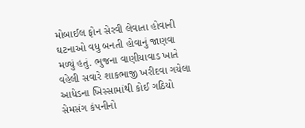મોબાઈલ ફોન સેરવી લેવાતા હોવાની ઘટનાઓ વધુ બનતી હોવાનું જાણવા મળ્યું હતું. ભુજના વાણીયાવાડ ખાતે વહેલી સવારે શાકભાજી ખરીદવા ગયેલા આધેડના ખિસ્સામાંથી કોઈ ગઠિયો સેમસંગ કંપનીનો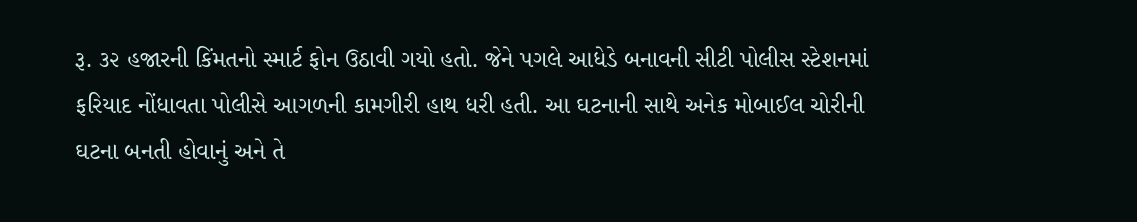રૂ. ૩૨ હજારની કિંમતનો સ્માર્ટ ફોન ઉઠાવી ગયો હતો. જેને પગલે આધેડે બનાવની સીટી પોલીસ સ્ટેશનમાં ફરિયાદ નોંધાવતા પોલીસે આગળની કામગીરી હાથ ધરી હતી. આ ઘટનાની સાથે અનેક મોબાઈલ ચોરીની ઘટના બનતી હોવાનું અને તે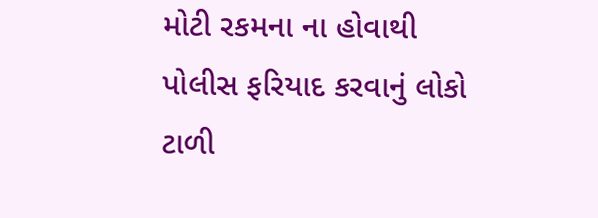મોટી રકમના ના હોવાથી પોલીસ ફરિયાદ કરવાનું લોકો ટાળી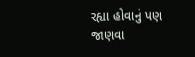રહ્યા હોવાનું પણ જાણવા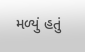મળ્યું હતું